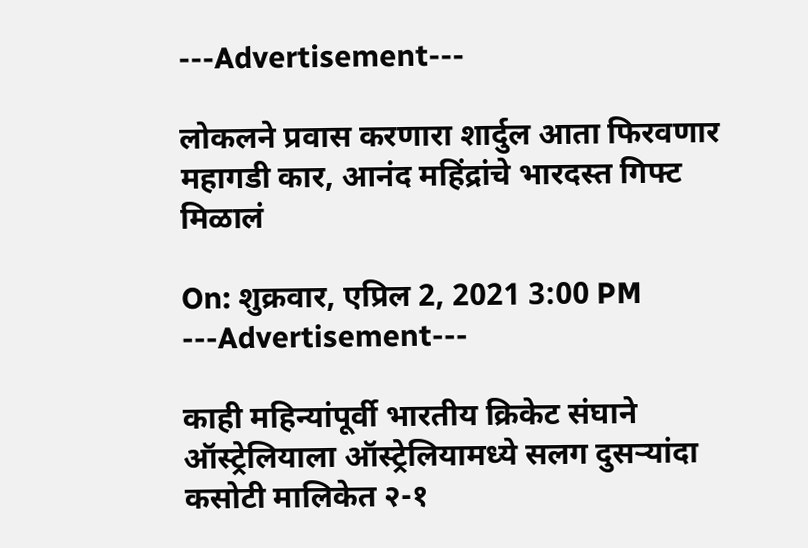---Advertisement---

लोकलने प्रवास करणारा शार्दुल आता फिरवणार महागडी कार, आनंद महिंद्रांचे भारदस्त गिफ्ट मिळालं

On: शुक्रवार, एप्रिल 2, 2021 3:00 PM
---Advertisement---

काही महिन्यांपूर्वी भारतीय क्रिकेट संघाने ऑस्ट्रेलियाला ऑस्ट्रेलियामध्ये सलग दुसऱ्यांदा कसोटी मालिकेत २-१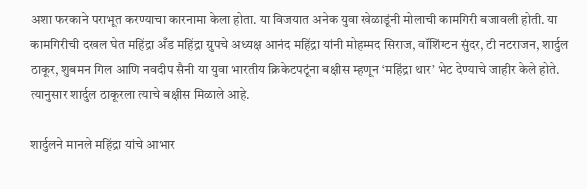अशा फरकाने पराभूत करण्याचा कारनामा केला होता. या विजयात अनेक युवा खेळाडूंनी मोलाची कामगिरी बजावली होती. या कामगिरीची दखल घेत महिंद्रा अँड महिंद्रा ग्रुपचे अध्यक्ष आनंद महिंद्रा यांनी मोहम्मद सिराज, वॉशिंग्टन सुंदर, टी नटराजन, शार्दुल ठाकूर, शुबमन गिल आणि नवदीप सैनी या युवा भारतीय क्रिकेटपटूंना बक्षीस म्हणून ‘महिंद्रा थार’ भेट देण्याचे जाहीर केले होते. त्यानुसार शार्दुल ठाकूरला त्याचे बक्षीस मिळाले आहे.

शार्दुलने मानले महिंद्रा यांचे आभार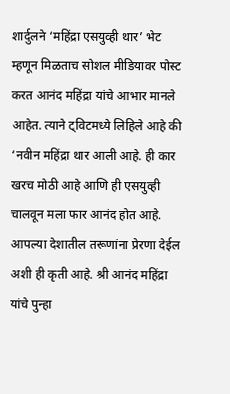शार्दुलने ‘महिंद्रा एसयुव्ही थार’ भेट म्हणून मिळताच सोशल मीडियावर पोस्ट करत आनंद महिंद्रा यांचे आभार मानले आहेत. त्याने ट्विटमध्ये लिहिले आहे की ‘नवीन महिंद्रा थार आली आहे. ही कार खरच मोठी आहे आणि ही एसयुव्ही चालवून मला फार आनंद होत आहे. आपल्या देशातील तरूणांना प्रेरणा देईल अशी ही कृती आहे. श्री आनंद महिंद्रा यांचे पुन्हा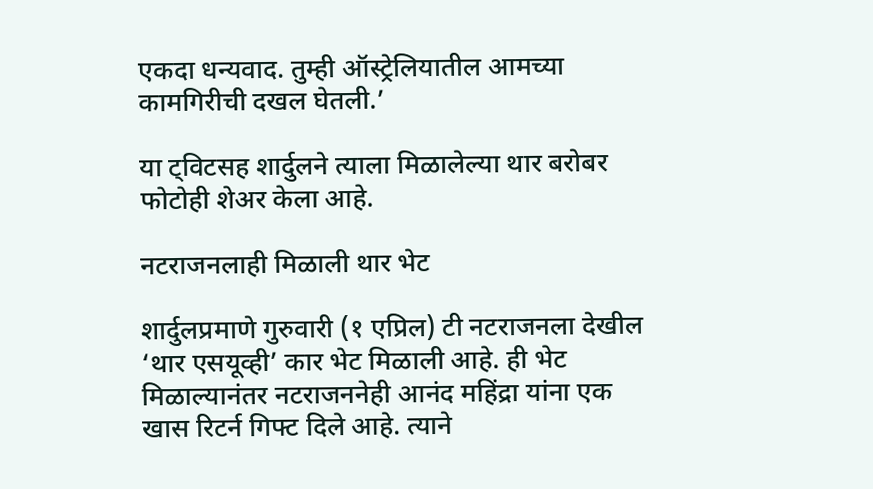एकदा धन्यवाद. तुम्ही ऑस्ट्रेलियातील आमच्या कामगिरीची दखल घेतली.’

या ट्विटसह शार्दुलने त्याला मिळालेल्या थार बरोबर फोटोही शेअर केला आहे.

नटराजनलाही मिळाली थार भेट

शार्दुलप्रमाणे गुरुवारी (१ एप्रिल) टी नटराजनला देखील ‘थार एसयूव्ही’ कार भेट मिळाली आहे. ही भेट मिळाल्यानंतर नटराजननेही आनंद महिंद्रा यांना एक खास रिटर्न गिफ्ट दिले आहे. त्याने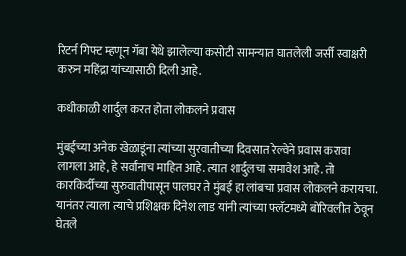रिटर्न गिफ्ट म्हणून गॅबा येथे झालेल्या कसोटी सामन्यात घातलेली जर्सी स्वाक्षरी करुन महिंद्रा यांच्यासाठी दिली आहे.

कधीकाळी शार्दुल करत होता लोकलने प्रवास

मुंबईच्या अनेक खेळाडूंना त्यांच्या सुरवातीच्या दिवसात रेल्वेने प्रवास करावा लागला आहे, हे सर्वांनाच माहित आहे. त्यात शार्दुलचा समावेश आहे. तो कारकिर्दीच्या सुरुवातीपासून पालघर ते मुंबई हा लांबचा प्रवास लोकलने करायचा. यानंतर त्याला त्याचे प्रशिक्षक दिनेश लाड यांनी त्यांच्या फ्लॅटमध्ये बोरिवलीत ठेवून घेतले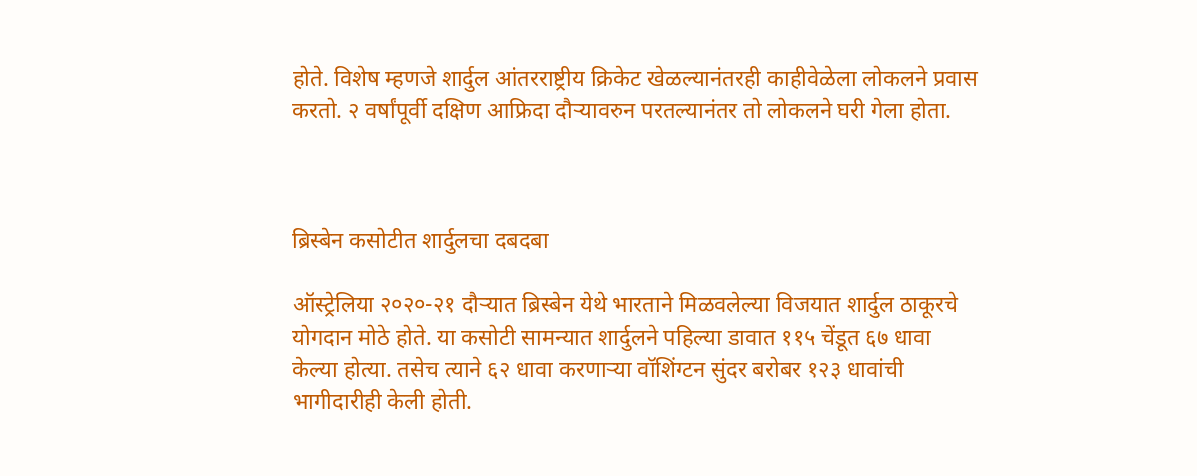होते. विशेष म्हणजे शार्दुल आंतरराष्ट्रीय क्रिकेट खेळल्यानंतरही काहीवेळेला लोकलने प्रवास करतो. २ वर्षांपूर्वी दक्षिण आफ्रिदा दौऱ्यावरुन परतल्यानंतर तो लोकलने घरी गेला होता.



ब्रिस्बेन कसोटीत शार्दुलचा दबदबा

ऑस्ट्रेलिया २०२०-२१ दौऱ्यात ब्रिस्बेन येथे भारताने मिळवलेल्या विजयात शार्दुल ठाकूरचे योगदान मोठे होते. या कसोटी सामन्यात शार्दुलने पहिल्या डावात ११५ चेंडूत ६७ धावा केल्या होत्या. तसेच त्याने ६२ धावा करणाऱ्या वॉशिंग्टन सुंदर बरोबर १२३ धावांची भागीदारीही केली होती.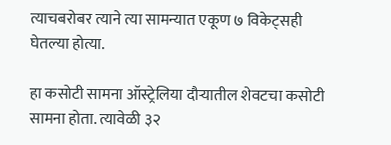त्याचबरोबर त्याने त्या सामन्यात एकूण ७ विकेट्सही घेतल्या होत्या.

हा कसोटी सामना ऑस्ट्रेलिया दौऱ्यातील शेवटचा कसोटी सामना होता. त्यावेळी ३२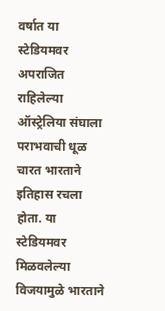वर्षात या स्टेडियमवर अपराजित राहिलेल्या ऑस्ट्रेलिया संघाला पराभवाची धूळ चारत भारताने इतिहास रचला होता. या स्टेडियमवर मिळवलेल्या विजयामुळे भारताने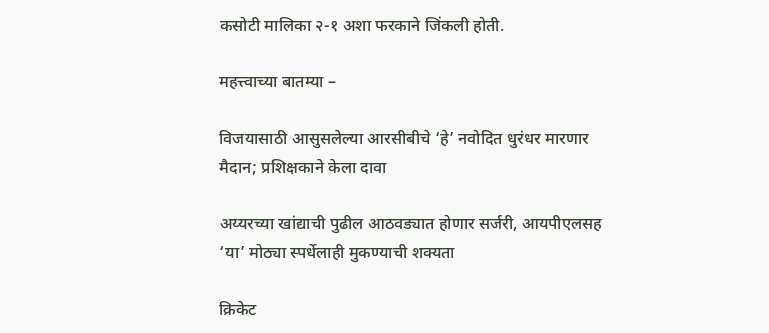कसोटी मालिका २-१ अशा फरकाने जिंकली होती.

महत्त्वाच्या बातम्या –

विजयासाठी आसुसलेल्या आरसीबीचे ‘हे’ नवोदित धुरंधर मारणार मैदान; प्रशिक्षकाने केला दावा

अय्यरच्या खांद्याची पुढील आठवड्यात होणार सर्जरी, आयपीएलसह ‘या’ मोठ्या स्पर्धेलाही मुकण्याची शक्यता

क्रिकेट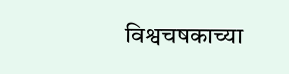विश्वचषकाच्या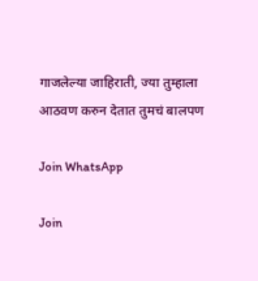गाजलेल्या जाहिराती, ज्या तुम्हाला आठवण करुन देतात तुमचं बालपण

Join WhatsApp

Join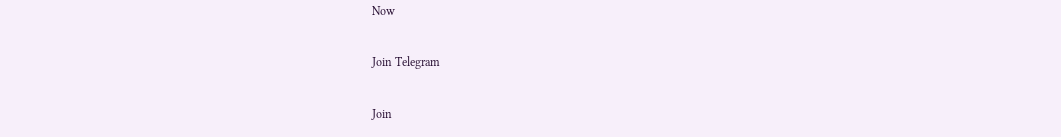Now

Join Telegram

Join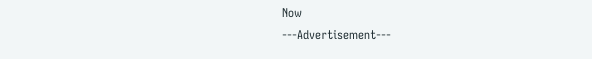Now
---Advertisement---